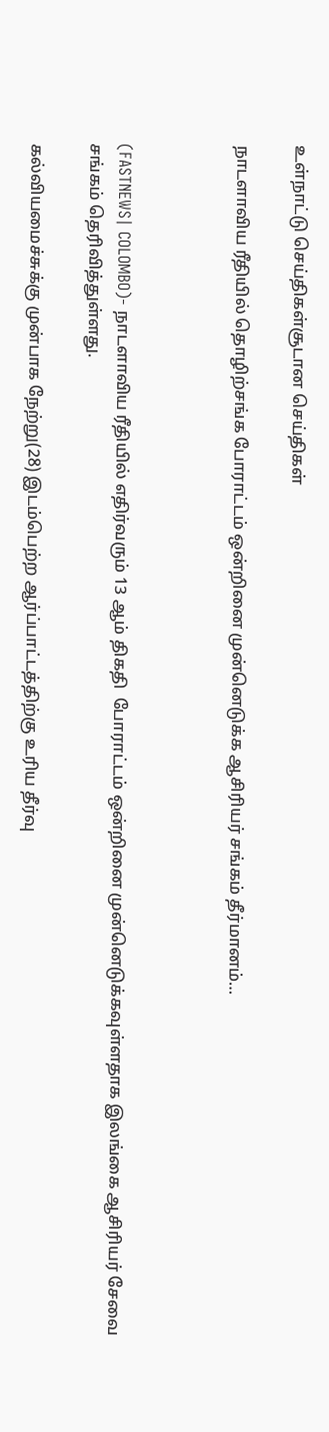உள்நாட்டு செய்திகள்சூடான செய்திகள்

நாடளாவிய ரீதியில் தொழிற்சங்க போராட்டம் ஒன்றினை முன்னெடுக்க ஆசிரியர் சங்கம் தீர்மானம்…



(FASTNEWS| COLOMBO)- நாடளாவிய ரீதியில் எதிர்வரும் 13 ஆம் திகதி  போராட்டம் ஒன்றினை முன்னெடுக்கவுள்ளதாக இலங்கை ஆசிரியர் சேவை சங்கம் தெரிவித்துள்ளது.

கல்வியமைச்சுக்கு முன்பாக நேற்று(28) இடம்பெற்ற ஆர்ப்பாட்டத்திற்கு உரிய தீர்வு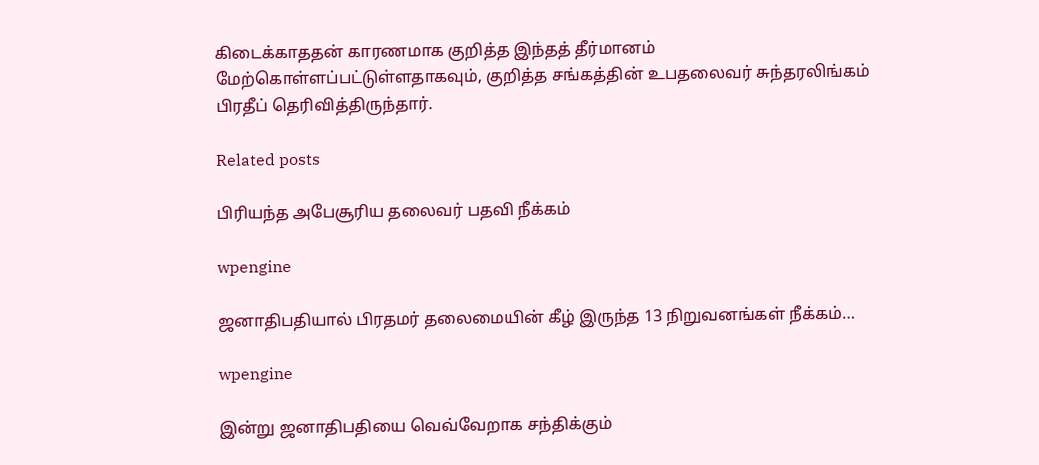கிடைக்காததன் காரணமாக குறித்த இந்தத் தீர்மானம் மேற்கொள்ளப்பட்டுள்ளதாகவும், குறித்த சங்கத்தின் உபதலைவர் சுந்தரலிங்கம் பிரதீப் தெரிவித்திருந்தார்.

Related posts

பிரியந்த அபேசூரிய தலைவர் பதவி நீக்கம்

wpengine

ஜனாதிபதியால் பிரதமர் தலைமையின் கீழ் இருந்த 13 நிறுவனங்கள் நீக்கம்…

wpengine

இன்று ஜனாதிபதியை வெவ்வேறாக சந்திக்கும்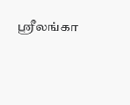ஶ்ரீலங்கா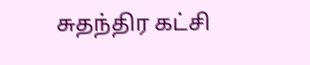சுதந்திர கட்சி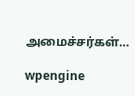அமைச்சர்கள்…

wpengine